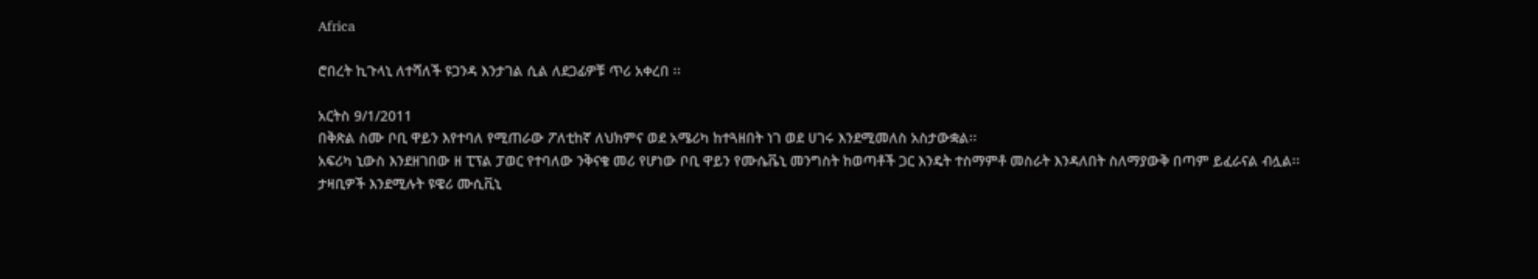Africa

ሮበረት ኪጉላኒ ለተሻለች ዩጋንዳ እንታገል ሲል ለደጋፊዎቹ ጥሪ አቀረበ ፡፡

አርትስ 9/1/2011
በቅጽል ስሙ ቦቢ ዋይን እየተባለ የሚጠራው ፖለቲከኛ ለህክምና ወደ አሜሪካ ከተጓዘበት ነገ ወደ ሀገሩ እንደሚመለስ አስታውቋል፡፡
አፍሪካ ኒውስ እንደዘገበው ዘ ፒፕል ፓወር የተባለው ንቅናቄ መሪ የሆነው ቦቢ ዋይን የሙሴቬኒ መንግስት ከወጣቶች ጋር እንዴት ተስማምቶ መስራት እንዳለበት ስለማያውቅ በጣም ይፈራናል ብሏል፡፡
ታዛቢዎች እንደሚሉት ዩዌሪ ሙሲቪኒ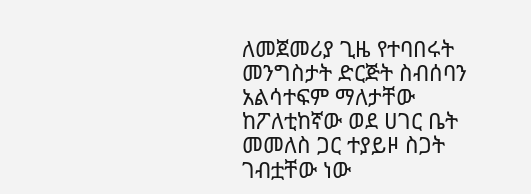ለመጀመሪያ ጊዜ የተባበሩት መንግስታት ድርጅት ስብሰባን አልሳተፍም ማለታቸው ከፖለቲከኛው ወደ ሀገር ቤት መመለስ ጋር ተያይዞ ስጋት ገብቷቸው ነው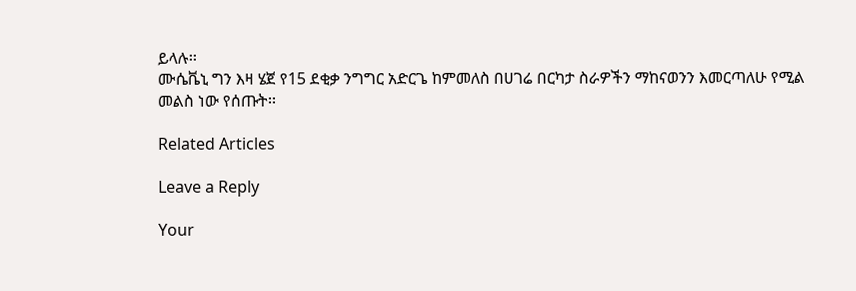ይላሉ፡፡
ሙሴቬኒ ግን እዛ ሄጀ የ15 ደቂቃ ንግግር አድርጌ ከምመለስ በሀገሬ በርካታ ስራዎችን ማከናወንን እመርጣለሁ የሚል መልስ ነው የሰጡት፡፡

Related Articles

Leave a Reply

Your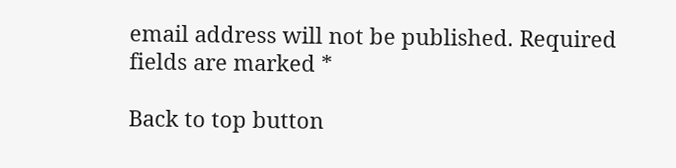email address will not be published. Required fields are marked *

Back to top button